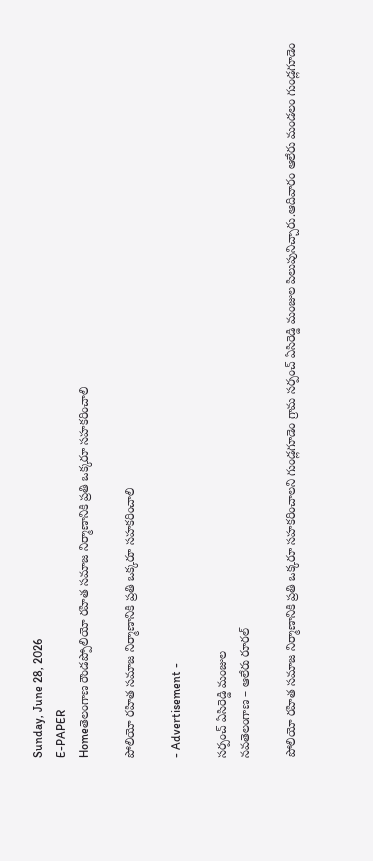Sunday, June 28, 2026
E-PAPER
Homeతెలంగాణ రౌండప్పోలియో రహిత సమాజ నిర్మాణానికి ప్రతి ఒక్కరూ సహకరించాలి

పోలియో రహిత సమాజ నిర్మాణానికి ప్రతి ఒక్కరూ సహకరించాలి

- Advertisement -

సర్పంచ్ ఏసిరెడ్డి మంజుల
నవతెలంగాణ – ఆలేరు రూరల్

పోలియో రహిత సమాజ నిర్మాణానికి ప్రతి ఒక్కరూ సహకరించాలని గుండ్లగూడెం గ్రామ సర్పంచ్ ఏసిరెడ్డి మంజుల పిలుపునిచ్చారు.ఆదివారం ఆలేరు మండలం గుండ్లగూడెం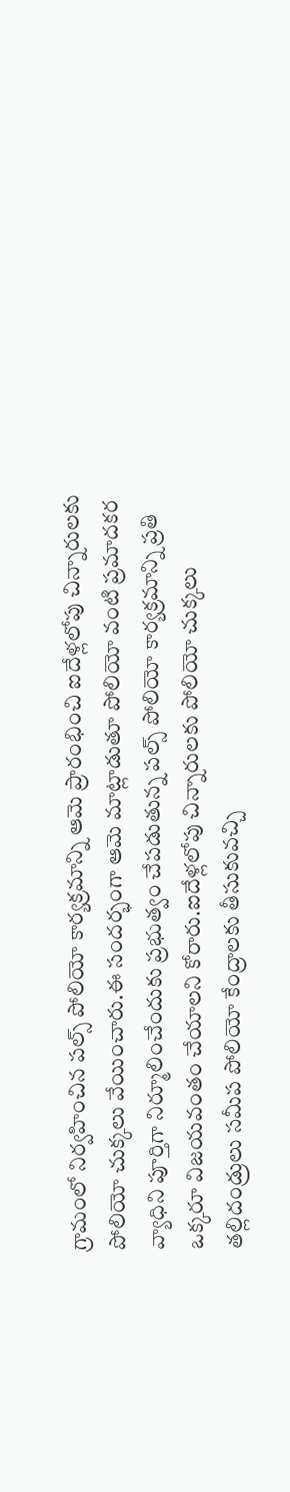గ్రామంలో నిర్వహించిన పల్స్ పోలియో కార్యక్రమాన్ని ఆమె ప్రారంభించి ఐదేళ్లలోపు చిన్నారులకు పోలియో చుక్కలు వేయించారు.ఈ సందర్భంగా ఆమె మాట్లాడుతూ పోలియో వంటి ప్రమాదకర వ్యాధిని పూర్తిగా నిర్మూలించేందుకు ప్రభుత్వం చేపడుతున్న పల్స్ పోలియో కార్యక్రమాన్ని ప్రతి ఒక్కరూ విజయవంతం చేయాలని కోరారు.ఐదేళ్లలోపు చిన్నారులకు పోలియో చుక్కలు  తల్లిదండ్రులు సమీప పోలియో కేంద్రాలకు తీసుకువచ్చి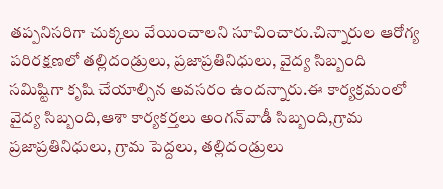తప్పనిసరిగా చుక్కలు వేయించాలని సూచించారు.చిన్నారుల ఆరోగ్య పరిరక్షణలో తల్లిదండ్రులు, ప్రజాప్రతినిధులు, వైద్య సిబ్బంది సమిష్టిగా కృషి చేయాల్సిన అవసరం ఉందన్నారు.ఈ కార్యక్రమంలో వైద్య సిబ్బంది,ఆశా కార్యకర్తలు అంగన్‌వాడీ సిబ్బంది,గ్రామ ప్రజాప్రతినిధులు, గ్రామ పెద్దలు, తల్లిదండ్రులు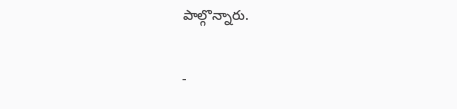పాల్గొన్నారు.

-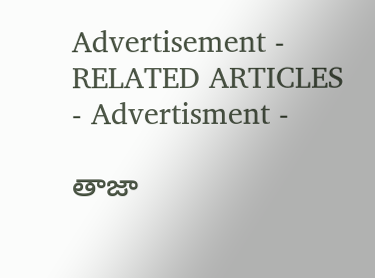Advertisement -
RELATED ARTICLES
- Advertisment -

తాజా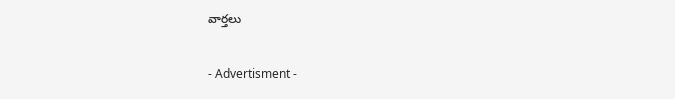వార్తలు

- Advertisment -